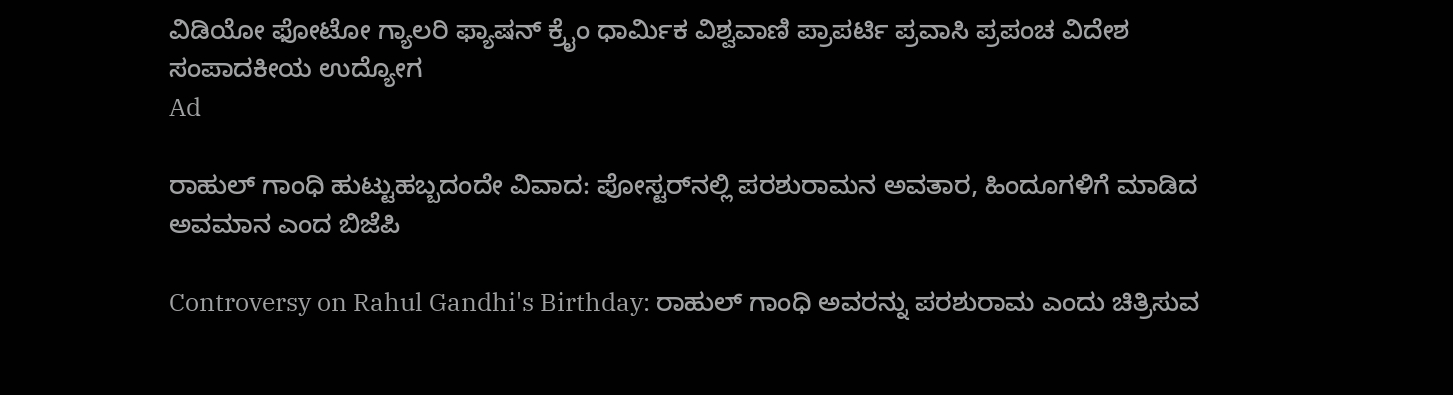ವಿಡಿಯೋ ಫೋಟೋ ಗ್ಯಾಲರಿ ಫ್ಯಾಷನ್ ಕ್ರೈಂ ಧಾರ್ಮಿಕ ವಿಶ್ವವಾಣಿ ಪ್ರಾಪರ್ಟಿ ಪ್ರವಾಸಿ ಪ್ರಪಂಚ ವಿದೇಶ ಸಂಪಾದಕೀಯ ಉದ್ಯೋಗ
Ad

ರಾಹುಲ್ ಗಾಂಧಿ ಹುಟ್ಟುಹಬ್ಬದಂದೇ ವಿವಾದ: ಪೋಸ್ಟರ್‌ನಲ್ಲಿ ಪರಶುರಾಮನ ಅವತಾರ, ಹಿಂದೂಗಳಿಗೆ ಮಾಡಿದ ಅವಮಾನ ಎಂದ ಬಿಜೆಪಿ

Controversy on Rahul Gandhi's Birthday: ರಾಹುಲ್ ಗಾಂಧಿ ಅವರನ್ನು ಪರಶುರಾಮ ಎಂದು ಚಿತ್ರಿಸುವ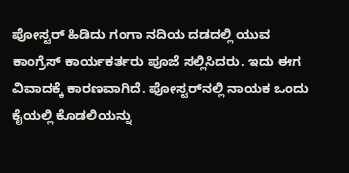ಪೋಸ್ಟರ್ ಹಿಡಿದು ಗಂಗಾ ನದಿಯ ದಡದಲ್ಲಿ ಯುವ ಕಾಂಗ್ರೆಸ್ ಕಾರ್ಯಕರ್ತರು ಪೂಜೆ ಸಲ್ಲಿಸಿದರು. ಇದು ಈಗ ವಿವಾದಕ್ಕೆ ಕಾರಣವಾಗಿದೆ. ಪೋಸ್ಟರ್‌ನಲ್ಲಿ ನಾಯಕ ಒಂದು ಕೈಯಲ್ಲಿ ಕೊಡಲಿಯನ್ನು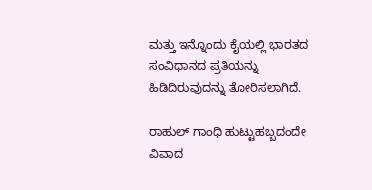ಮತ್ತು ಇನ್ನೊಂದು ಕೈಯಲ್ಲಿ ಭಾರತದ ಸಂವಿಧಾನದ ಪ್ರತಿಯನ್ನು ಹಿಡಿದಿರುವುದನ್ನು ತೋರಿಸಲಾಗಿದೆ.

ರಾಹುಲ್ ಗಾಂಧಿ ಹುಟ್ಟುಹಬ್ಬದಂದೇ ವಿವಾದ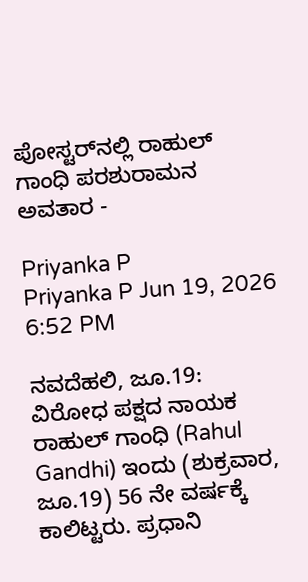ಪೋಸ್ಟರ್‌ನಲ್ಲಿ ರಾಹುಲ್ ಗಾಂಧಿ ಪರಶುರಾಮನ ಅವತಾರ -

Priyanka P
Priyanka P Jun 19, 2026 6:52 PM

ನವದೆಹಲಿ, ಜೂ.19: ವಿರೋಧ ಪಕ್ಷದ ನಾಯಕ ರಾಹುಲ್ ಗಾಂಧಿ (Rahul Gandhi) ಇಂದು (ಶುಕ್ರವಾರ, ಜೂ.19) 56 ನೇ ವರ್ಷಕ್ಕೆ ಕಾಲಿಟ್ಟರು. ಪ್ರಧಾನಿ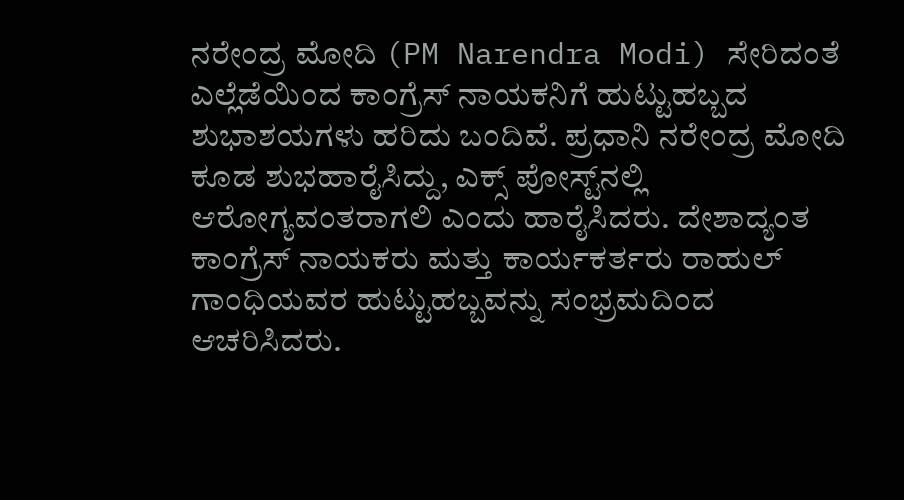ನರೇಂದ್ರ ಮೋದಿ (PM Narendra Modi) ಸೇರಿದಂತೆ ಎಲ್ಲೆಡೆಯಿಂದ ಕಾಂಗ್ರೆಸ್ ನಾಯಕನಿಗೆ ಹುಟ್ಟುಹಬ್ಬದ ಶುಭಾಶಯಗಳು ಹರಿದು ಬಂದಿವೆ. ಪ್ರಧಾನಿ ನರೇಂದ್ರ ಮೋದಿ ಕೂಡ ಶುಭಹಾರೈಸಿದ್ದು, ಎಕ್ಸ್ ಪೋಸ್ಟ್‌ನಲ್ಲಿ ಆರೋಗ್ಯವಂತರಾಗಲಿ ಎಂದು ಹಾರೈಸಿದರು. ದೇಶಾದ್ಯಂತ ಕಾಂಗ್ರೆಸ್ ನಾಯಕರು ಮತ್ತು ಕಾರ್ಯಕರ್ತರು ರಾಹುಲ್ ಗಾಂಧಿಯವರ ಹುಟ್ಟುಹಬ್ಬವನ್ನು ಸಂಭ್ರಮದಿಂದ ಆಚರಿಸಿದರು.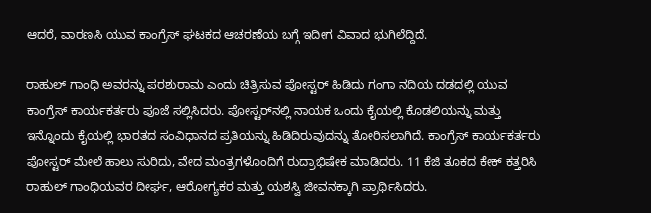ಆದರೆ, ವಾರಣಸಿ ಯುವ ಕಾಂಗ್ರೆಸ್ ಘಟಕದ ಆಚರಣೆಯ ಬಗ್ಗೆ ಇದೀಗ ವಿವಾದ ಭುಗಿಲೆದ್ದಿದೆ.

ರಾಹುಲ್ ಗಾಂಧಿ ಅವರನ್ನು ಪರಶುರಾಮ ಎಂದು ಚಿತ್ರಿಸುವ ಪೋಸ್ಟರ್ ಹಿಡಿದು ಗಂಗಾ ನದಿಯ ದಡದಲ್ಲಿ ಯುವ ಕಾಂಗ್ರೆಸ್ ಕಾರ್ಯಕರ್ತರು ಪೂಜೆ ಸಲ್ಲಿಸಿದರು. ಪೋಸ್ಟರ್‌ನಲ್ಲಿ ನಾಯಕ ಒಂದು ಕೈಯಲ್ಲಿ ಕೊಡಲಿಯನ್ನು ಮತ್ತು ಇನ್ನೊಂದು ಕೈಯಲ್ಲಿ ಭಾರತದ ಸಂವಿಧಾನದ ಪ್ರತಿಯನ್ನು ಹಿಡಿದಿರುವುದನ್ನು ತೋರಿಸಲಾಗಿದೆ. ಕಾಂಗ್ರೆಸ್ ಕಾರ್ಯಕರ್ತರು ಪೋಸ್ಟರ್ ಮೇಲೆ ಹಾಲು ಸುರಿದು, ವೇದ ಮಂತ್ರಗಳೊಂದಿಗೆ ರುದ್ರಾಭಿಷೇಕ ಮಾಡಿದರು. 11 ಕೆಜಿ ತೂಕದ ಕೇಕ್ ಕತ್ತರಿಸಿ ರಾಹುಲ್ ಗಾಂಧಿಯವರ ದೀರ್ಘ, ಆರೋಗ್ಯಕರ ಮತ್ತು ಯಶಸ್ವಿ ಜೀವನಕ್ಕಾಗಿ ಪ್ರಾರ್ಥಿಸಿದರು.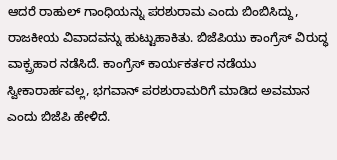ಆದರೆ ರಾಹುಲ್ ಗಾಂಧಿಯನ್ನು ಪರಶುರಾಮ ಎಂದು ಬಿಂಬಿಸಿದ್ದು, ರಾಜಕೀಯ ವಿವಾದವನ್ನು ಹುಟ್ಟುಹಾಕಿತು. ಬಿಜೆಪಿಯು ಕಾಂಗ್ರೆಸ್ ವಿರುದ್ಧ ವಾಕ್ಪ್ರಹಾರ ನಡೆಸಿದೆ. ಕಾಂಗ್ರೆಸ್ ಕಾರ್ಯಕರ್ತರ ನಡೆಯು ಸ್ವೀಕಾರಾರ್ಹವಲ್ಲ, ಭಗವಾನ್ ಪರಶುರಾಮರಿಗೆ ಮಾಡಿದ ಅವಮಾನ ಎಂದು ಬಿಜೆಪಿ ಹೇಳಿದೆ.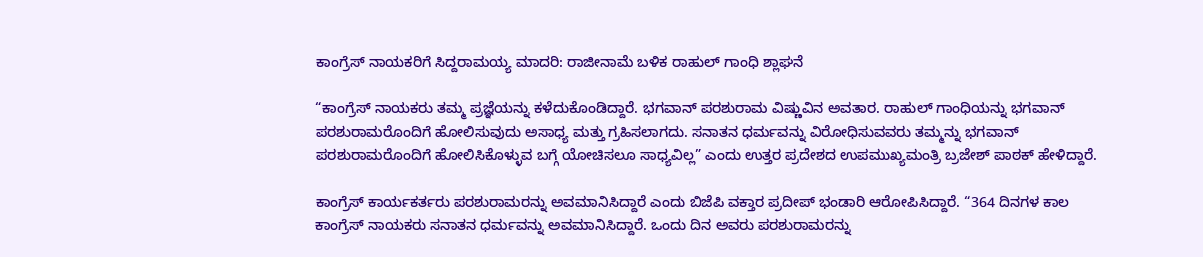ಕಾಂಗ್ರೆಸ್ ನಾಯಕರಿಗೆ ಸಿದ್ದರಾಮಯ್ಯ ಮಾದರಿ: ರಾಜೀನಾಮೆ ಬಳಿಕ ರಾಹುಲ್ ಗಾಂಧಿ ಶ್ಲಾಘನೆ

“ಕಾಂಗ್ರೆಸ್ ನಾಯಕರು ತಮ್ಮ ಪ್ರಜ್ಞೆಯನ್ನು ಕಳೆದುಕೊಂಡಿದ್ದಾರೆ. ಭಗವಾನ್ ಪರಶುರಾಮ ವಿಷ್ಣುವಿನ ಅವತಾರ. ರಾಹುಲ್ ಗಾಂಧಿಯನ್ನು ಭಗವಾನ್ ಪರಶುರಾಮರೊಂದಿಗೆ ಹೋಲಿಸುವುದು ಅಸಾಧ್ಯ ಮತ್ತು ಗ್ರಹಿಸಲಾಗದು. ಸನಾತನ ಧರ್ಮವನ್ನು ವಿರೋಧಿಸುವವರು ತಮ್ಮನ್ನು ಭಗವಾನ್ ಪರಶುರಾಮರೊಂದಿಗೆ ಹೋಲಿಸಿಕೊಳ್ಳುವ ಬಗ್ಗೆ ಯೋಚಿಸಲೂ ಸಾಧ್ಯವಿಲ್ಲ” ಎಂದು ಉತ್ತರ ಪ್ರದೇಶದ ಉಪಮುಖ್ಯಮಂತ್ರಿ ಬ್ರಜೇಶ್ ಪಾಠಕ್ ಹೇಳಿದ್ದಾರೆ.

ಕಾಂಗ್ರೆಸ್ ಕಾರ್ಯಕರ್ತರು ಪರಶುರಾಮರನ್ನು ಅವಮಾನಿಸಿದ್ದಾರೆ ಎಂದು ಬಿಜೆಪಿ ವಕ್ತಾರ ಪ್ರದೀಪ್ ಭಂಡಾರಿ ಆರೋಪಿಸಿದ್ದಾರೆ. “364 ದಿನಗಳ ಕಾಲ ಕಾಂಗ್ರೆಸ್ ನಾಯಕರು ಸನಾತನ ಧರ್ಮವನ್ನು ಅವಮಾನಿಸಿದ್ದಾರೆ. ಒಂದು ದಿನ ಅವರು ಪರಶುರಾಮರನ್ನು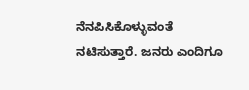ನೆನಪಿಸಿಕೊಳ್ಳುವಂತೆ ನಟಿಸುತ್ತಾರೆ. ಜನರು ಎಂದಿಗೂ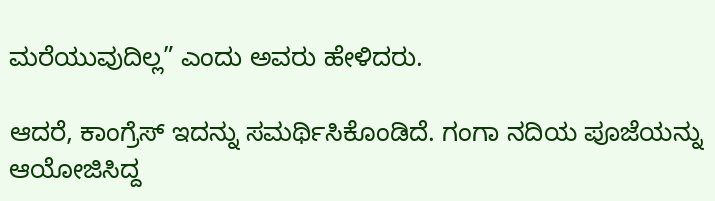ಮರೆಯುವುದಿಲ್ಲ” ಎಂದು ಅವರು ಹೇಳಿದರು.

ಆದರೆ, ಕಾಂಗ್ರೆಸ್ ಇದನ್ನು ಸಮರ್ಥಿಸಿಕೊಂಡಿದೆ. ಗಂಗಾ ನದಿಯ ಪೂಜೆಯನ್ನು ಆಯೋಜಿಸಿದ್ದ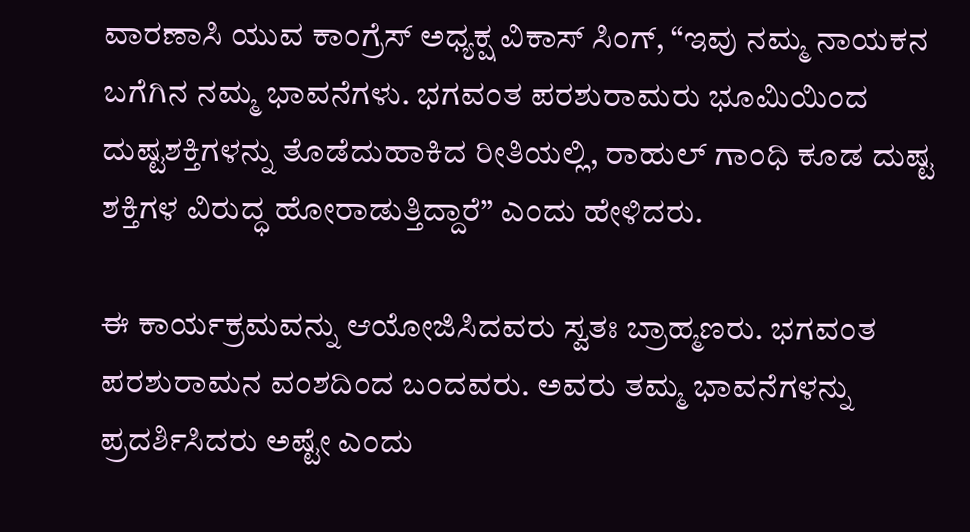ವಾರಣಾಸಿ ಯುವ ಕಾಂಗ್ರೆಸ್ ಅಧ್ಯಕ್ಷ ವಿಕಾಸ್ ಸಿಂಗ್, “ಇವು ನಮ್ಮ ನಾಯಕನ ಬಗೆಗಿನ ನಮ್ಮ ಭಾವನೆಗಳು. ಭಗವಂತ ಪರಶುರಾಮರು ಭೂಮಿಯಿಂದ ದುಷ್ಟಶಕ್ತಿಗಳನ್ನು ತೊಡೆದುಹಾಕಿದ ರೀತಿಯಲ್ಲಿ, ರಾಹುಲ್ ಗಾಂಧಿ ಕೂಡ ದುಷ್ಟ ಶಕ್ತಿಗಳ ವಿರುದ್ಧ ಹೋರಾಡುತ್ತಿದ್ದಾರೆ” ಎಂದು ಹೇಳಿದರು.

ಈ ಕಾರ್ಯಕ್ರಮವನ್ನು ಆಯೋಜಿಸಿದವರು ಸ್ವತಃ ಬ್ರಾಹ್ಮಣರು. ಭಗವಂತ ಪರಶುರಾಮನ ವಂಶದಿಂದ ಬಂದವರು. ಅವರು ತಮ್ಮ ಭಾವನೆಗಳನ್ನು ಪ್ರದರ್ಶಿಸಿದರು ಅಷ್ಟೇ ಎಂದು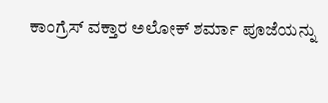ಕಾಂಗ್ರೆಸ್ ವಕ್ತಾರ ಅಲೋಕ್ ಶರ್ಮಾ ಪೂಜೆಯನ್ನು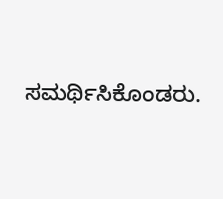ಸಮರ್ಥಿಸಿಕೊಂಡರು.